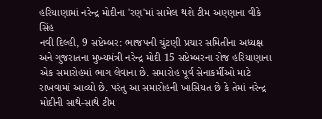હરિયાણામાં નરેન્દ્ર મોદીના 'રણ'માં સામેલ થશે ટીમ અણ્ણાના વીકે સિંહ
નવી દિલ્હી, 9 સપ્ટેમ્બર: ભાજપની ચુંટણી પ્રચાર સમિતીના અધ્યક્ષ અને ગુજરાતના મુખ્યમંત્રી નરેન્દ્ર મોદી 15 સપ્ટેમ્બરના રોજ હરિયાણાના એક સમારોહમાં ભાગ લેવાના છે. સમારોહ પૂર્વ સેનાકર્મીઓ માટે રાખવામાં આવ્યો છે. પરંતુ આ સમારોહની ખાસિયત છે કે તેમાં નરેન્દ્ર મોદીની સાથે-સાથે ટીમ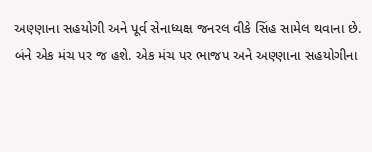અણ્ણાના સહયોગી અને પૂર્વ સેનાધ્યક્ષ જનરલ વીકે સિંહ સામેલ થવાના છે.
બંને એક મંચ પર જ હશે. એક મંચ પર ભાજપ અને અણ્ણાના સહયોગીના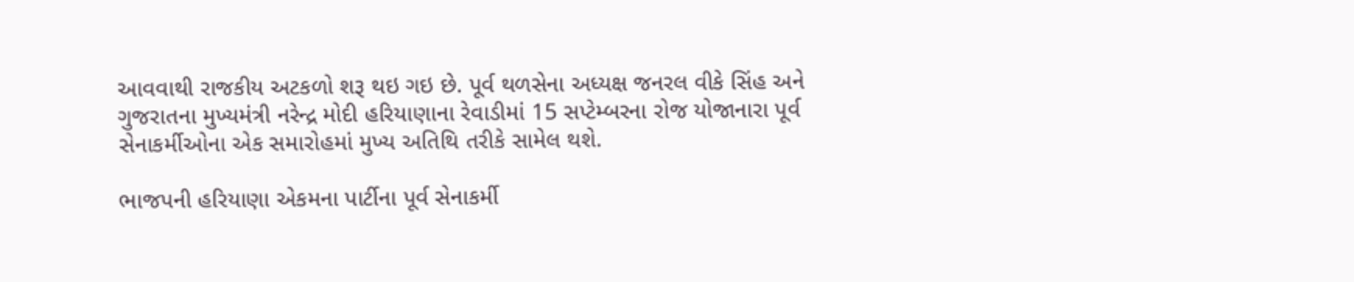આવવાથી રાજકીય અટકળો શરૂ થઇ ગઇ છે. પૂર્વ થળસેના અધ્યક્ષ જનરલ વીકે સિંહ અને ગુજરાતના મુખ્યમંત્રી નરેન્દ્ર મોદી હરિયાણાના રેવાડીમાં 15 સપ્ટેમ્બરના રોજ યોજાનારા પૂર્વ સેનાકર્મીઓના એક સમારોહમાં મુખ્ય અતિથિ તરીકે સામેલ થશે.

ભાજપની હરિયાણા એકમના પાર્ટીના પૂર્વ સેનાકર્મી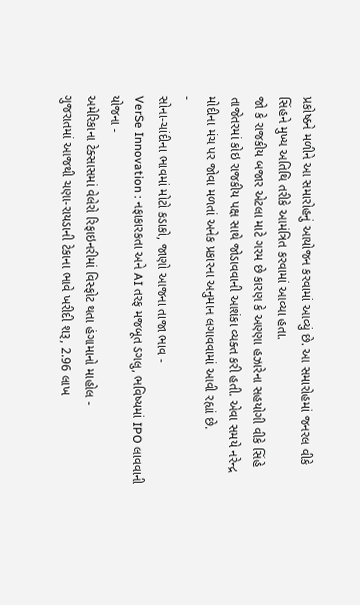પ્રકોષ્ઠને મળીને આ સમારોહનું આયોજન કરવામાં આવ્યું છે. આ સમારોહમાં જનરલ વીકે સિંહને મુખ્ય અતિથિ તરીકે આમંત્રિત કરવામાં આવ્યા હતા.
જો કે રાજકીય બજાર એટલા માટે ગરમ છે કારણ કે અણ્ણા હઝારેના સહયોગી વીકે સિંહે તાજેતરમાં કોઇ રાજકીય પક્ષ સાથે જોડાવવાની આશંકા વ્યક્ત કરી હતી. એવા સમયે નરેન્દ્ર મોદીના મંચ પર જોવા મળતાં અનેક પ્રકારના અનુમાન લગાવવામાં આવી રહ્યાં છે.
-
સોના-ચાંદીના ભાવમાં મોટો કડાકો, જાણો આજના તાજા ભાવ -
VerSe Innovation : નફાકારકતા અને AI તરફ મજબૂત ડગલુ, ભવિષ્યમાં IPO લાવવાની યોજના -
અમેરિકાના ટેક્સાસમાં વેલેરો રિફાઇનરીમાં વિસ્ફોટ થતા હંગામાનો માહોલ -
ગુજરાતમાં આજથી ચણા-રાયડાની ટેકાના ભાવે ખરીદી શરૂ, 2.96 લાખ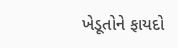ખેડૂતોને ફાયદો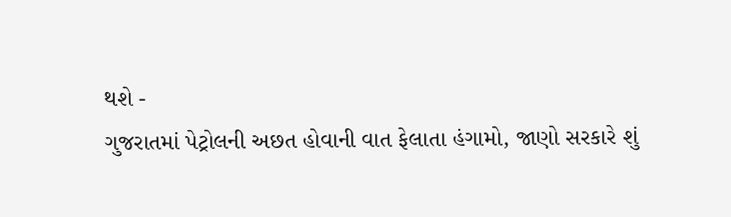થશે -
ગુજરાતમાં પેટ્રોલની અછત હોવાની વાત ફેલાતા હંગામો, જાણો સરકારે શું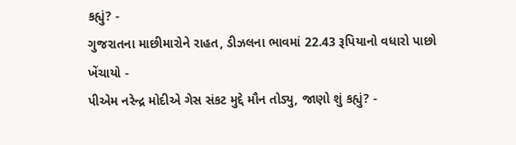કહ્યું? -
ગુજરાતના માછીમારોને રાહત, ડીઝલના ભાવમાં 22.43 રૂપિયાનો વધારો પાછો ખેંચાયો -
પીએમ નરેન્દ્ર મોદીએ ગેસ સંકટ મુદ્દે મૌન તોડ્યુ, જાણો શું કહ્યું? -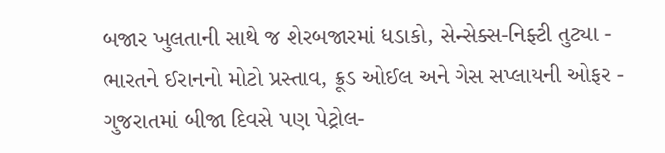બજાર ખુલતાની સાથે જ શેરબજારમાં ધડાકો, સેન્સેક્સ-નિફ્ટી તુટ્યા -
ભારતને ઈરાનનો મોટો પ્રસ્તાવ, ક્રૂડ ઓઈલ અને ગેસ સપ્લાયની ઓફર -
ગુજરાતમાં બીજા દિવસે પણ પેટ્રોલ-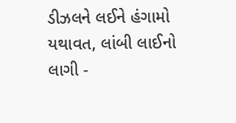ડીઝલને લઈને હંગામો યથાવત, લાંબી લાઈનો લાગી -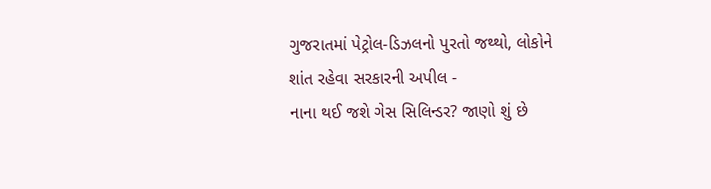ગુજરાતમાં પેટ્રોલ-ડિઝલનો પુરતો જથ્થો, લોકોને શાંત રહેવા સરકારની અપીલ -
નાના થઈ જશે ગેસ સિલિન્ડર? જાણો શું છે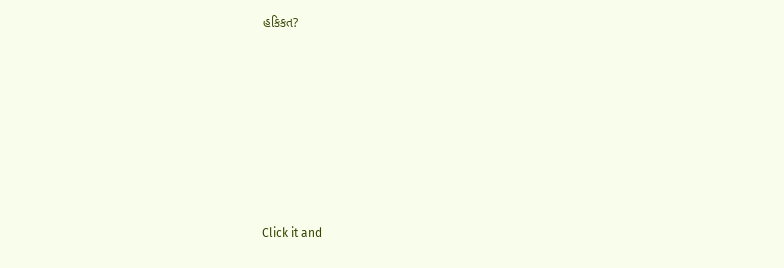હકિકત?









Click it and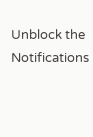Unblock the Notifications